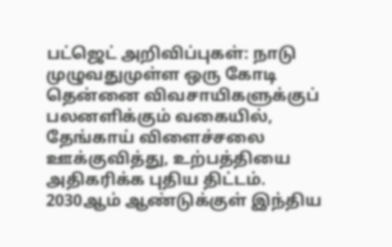பட்ஜெட் அறிவிப்புகள்: நாடு முழுவதுமுள்ள ஒரு கோடி தென்னை விவசாயிகளுக்குப் பலனளிக்கும் வகையில், தேங்காய் விளைச்சலை ஊக்குவித்து, உற்பத்தியை அதிகரிக்க புதிய திட்டம். 2030ஆம் ஆண்டுக்குள் இந்திய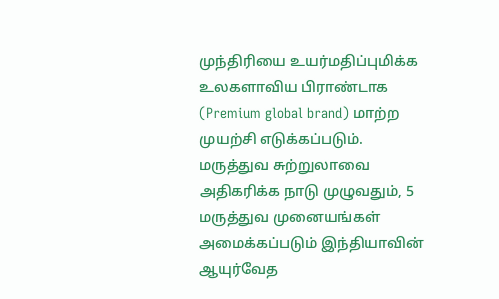முந்திரியை உயர்மதிப்புமிக்க உலகளாவிய பிராண்டாக (Premium global brand) மாற்ற முயற்சி எடுக்கப்படும். மருத்துவ சுற்றுலாவை அதிகரிக்க நாடு முழுவதும், 5 மருத்துவ முனையங்கள் அமைக்கப்படும் இந்தியாவின் ஆயுர்வேத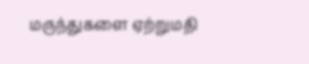மருந்துகளை ஏற்றுமதி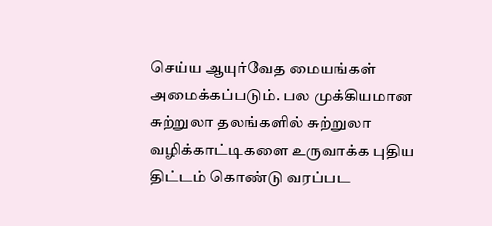செய்ய ஆயுர்வேத மையங்கள் அமைக்கப்படும். பல முக்கியமான சுற்றுலா தலங்களில் சுற்றுலா வழிக்காட்டிகளை உருவாக்க புதிய திட்டம் கொண்டு வரப்பட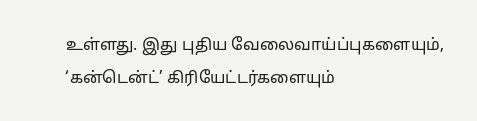உள்ளது. இது புதிய வேலைவாய்ப்புகளையும், ‘கன்டென்ட்’ கிரியேட்டர்களையும்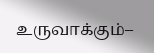உருவாக்கும்–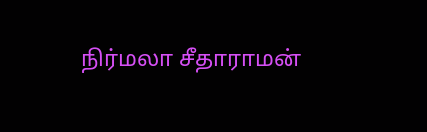நிர்மலா சீதாராமன்